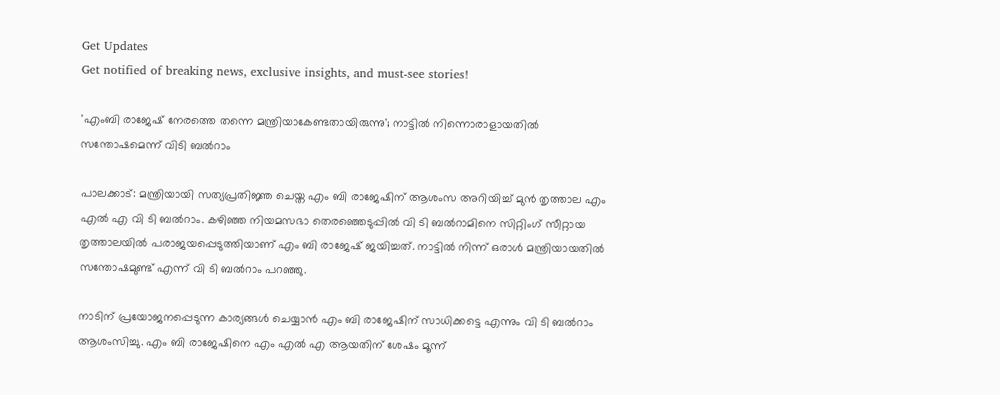Get Updates
Get notified of breaking news, exclusive insights, and must-see stories!

'എംബി രാജേഷ് നേരത്തെ തന്നെ മന്ത്രിയാകേണ്ടതായിരുന്നു'; നാട്ടില്‍ നിന്നൊരാളായതില്‍ സന്തോഷമെന്ന് വിടി ബല്‍റാം

പാലക്കാട്: മന്ത്രിയായി സത്യപ്രതിജ്ഞ ചെയ്ത എം ബി രാജേഷിന് ആശംസ അറിയിച്ച് മുന്‍ തൃത്താല എം എല്‍ എ വി ടി ബല്‍റാം. കഴിഞ്ഞ നിയമസഭാ തെരഞ്ഞെടുപ്പില്‍ വി ടി ബല്‍റാമിനെ സിറ്റിംഗ് സീറ്റായ തൃത്താലയില്‍ പരാജയപ്പെടുത്തിയാണ് എം ബി രാജേഷ് ജയിച്ചത്. നാട്ടില്‍ നിന്ന് ഒരാള്‍ മന്ത്രിയായതില്‍ സന്തോഷമുണ്ട് എന്ന് വി ടി ബല്‍റാം പറഞ്ഞു.

നാടിന് പ്രയോജനപ്പെടുന്ന കാര്യങ്ങള്‍ ചെയ്യാന്‍ എം ബി രാജേഷിന് സാധിക്കട്ടെ എന്നും വി ടി ബല്‍റാം ആശംസിച്ചു. എം ബി രാജേഷിനെ എം എല്‍ എ ആയതിന് ശേഷം മൂന്ന്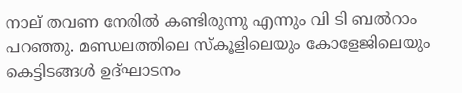നാല് തവണ നേരില്‍ കണ്ടിരുന്നു എന്നും വി ടി ബല്‍റാം പറഞ്ഞു. മണ്ഡലത്തിലെ സ്‌കൂളിലെയും കോളേജിലെയും കെട്ടിടങ്ങള്‍ ഉദ്ഘാടനം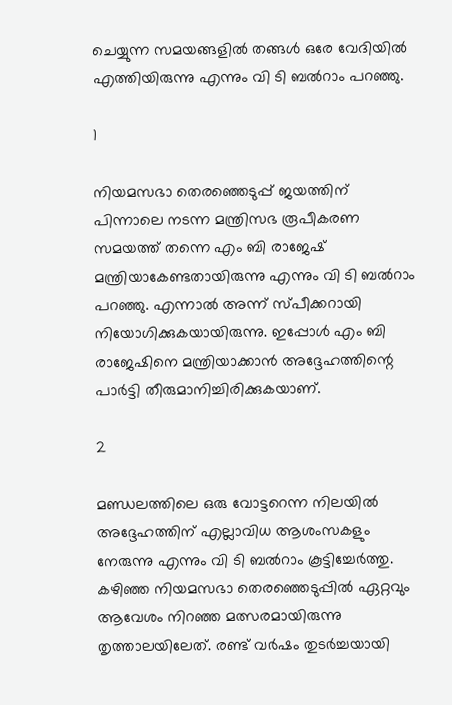ചെയ്യുന്ന സമയങ്ങളില്‍ തങ്ങള്‍ ഒരേ വേദിയില്‍ എത്തിയിരുന്നു എന്നും വി ടി ബല്‍റാം പറഞ്ഞു.

1

നിയമസഭാ തെരഞ്ഞെടുപ്പ് ജയത്തിന് പിന്നാലെ നടന്ന മന്ത്രിസഭ രൂപീകരണ സമയത്ത് തന്നെ എം ബി രാജേഷ് മന്ത്രിയാകേണ്ടതായിരുന്നു എന്നും വി ടി ബല്‍റാം പറഞ്ഞു. എന്നാല്‍ അന്ന് സ്പീക്കറായി നിയോഗിക്കുകയായിരുന്നു. ഇപ്പോള്‍ എം ബി രാജേഷിനെ മന്ത്രിയാക്കാന്‍ അദ്ദേഹത്തിന്റെ പാര്‍ട്ടി തീരുമാനിച്ചിരിക്കുകയാണ്.

2

മണ്ഡലത്തിലെ ഒരു വോട്ടറെന്ന നിലയില്‍ അദ്ദേഹത്തിന് എല്ലാവിധ ആശംസകളും നേരുന്നു എന്നും വി ടി ബല്‍റാം കൂട്ടിച്ചേര്‍ത്തു. കഴിഞ്ഞ നിയമസഭാ തെരഞ്ഞെടുപ്പില്‍ ഏറ്റവും ആവേശം നിറഞ്ഞ മത്സരമായിരുന്നു തൃത്താലയിലേത്. രണ്ട് വര്‍ഷം തുടര്‍ച്ചയായി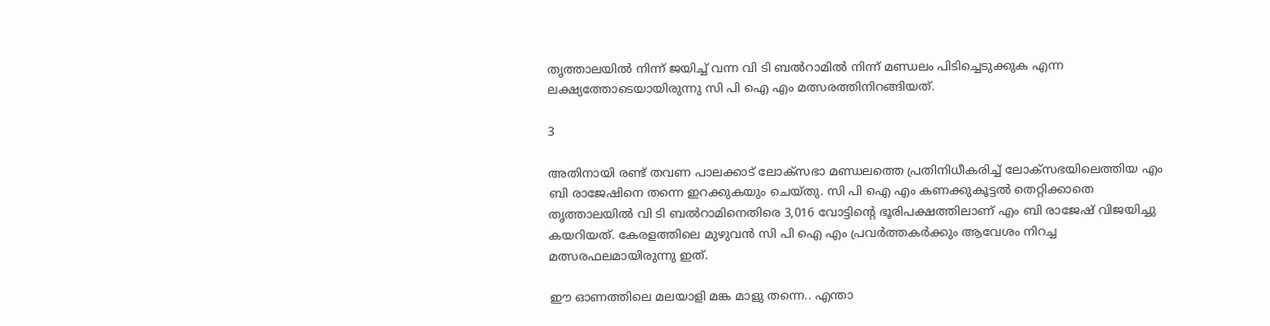തൃത്താലയില്‍ നിന്ന് ജയിച്ച് വന്ന വി ടി ബല്‍റാമില്‍ നിന്ന് മണ്ഡലം പിടിച്ചെടുക്കുക എന്ന ലക്ഷ്യത്തോടെയായിരുന്നു സി പി ഐ എം മത്സരത്തിനിറങ്ങിയത്.

3

അതിനായി രണ്ട് തവണ പാലക്കാട് ലോക്‌സഭാ മണ്ഡലത്തെ പ്രതിനിധീകരിച്ച് ലോക്‌സഭയിലെത്തിയ എം ബി രാജേഷിനെ തന്നെ ഇറക്കുകയും ചെയ്തു. സി പി ഐ എം കണക്കുകൂട്ടല്‍ തെറ്റിക്കാതെ തൃത്താലയില്‍ വി ടി ബല്‍റാമിനെതിരെ 3,016 വോട്ടിന്റെ ഭൂരിപക്ഷത്തിലാണ് എം ബി രാജേഷ് വിജയിച്ചു കയറിയത്. കേരളത്തിലെ മുഴുവന്‍ സി പി ഐ എം പ്രവര്‍ത്തകര്‍ക്കും ആവേശം നിറച്ച മത്സരഫലമായിരുന്നു ഇത്.

ഈ ഓണത്തിലെ മലയാളി മങ്ക മാളു തന്നെ.. എന്താ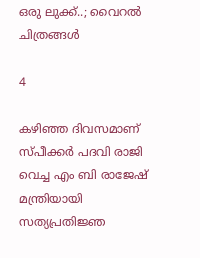ഒരു ലുക്ക്..; വൈറല്‍ ചിത്രങ്ങള്‍

4

കഴിഞ്ഞ ദിവസമാണ് സ്പീക്കര്‍ പദവി രാജി വെച്ച എം ബി രാജേഷ് മന്ത്രിയായി സത്യപ്രതിജ്ഞ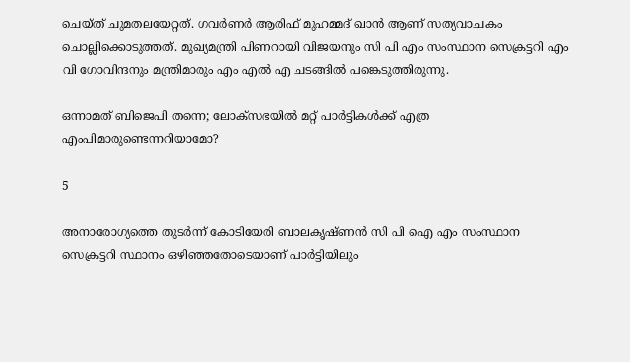ചെയ്ത് ചുമതലയേറ്റത്. ഗവര്‍ണര്‍ ആരിഫ് മുഹമ്മദ് ഖാന്‍ ആണ് സത്യവാചകം ചൊല്ലിക്കൊടുത്തത്. മുഖ്യമന്ത്രി പിണറായി വിജയനും സി പി എം സംസ്ഥാന സെക്രട്ടറി എം വി ഗോവിന്ദനും മന്ത്രിമാരും എം എല്‍ എ ചടങ്ങില്‍ പങ്കെടുത്തിരുന്നു.

ഒന്നാമത് ബിജെപി തന്നെ; ലോക്‌സഭയില്‍ മറ്റ് പാര്‍ട്ടികള്‍ക്ക് എത്ര എംപിമാരുണ്ടെന്നറിയാമോ?

5

അനാരോഗ്യത്തെ തുടര്‍ന്ന് കോടിയേരി ബാലകൃഷ്ണന്‍ സി പി ഐ എം സംസ്ഥാന സെക്രട്ടറി സ്ഥാനം ഒഴിഞ്ഞതോടെയാണ് പാര്‍ട്ടിയിലും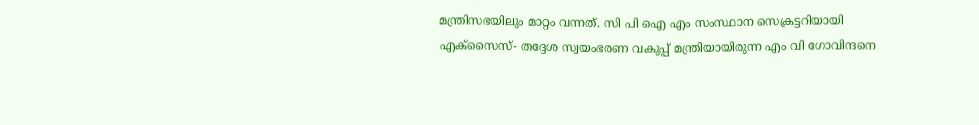മന്ത്രിസഭയിലും മാറ്റം വന്നത്. സി പി ഐ എം സംസ്ഥാന സെക്രട്ടറിയായി എക്‌സൈസ്- തദ്ദേശ സ്വയംഭരണ വകുപ്പ് മന്ത്രിയായിരുന്ന എം വി ഗോവിന്ദനെ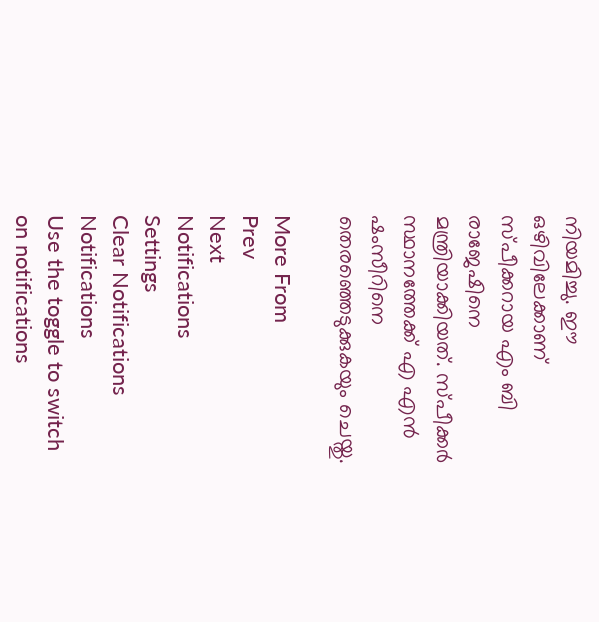നിയമിച്ചു. ഈ ഒഴിവിലേക്കാണ് സ്പീക്കറായ എം ബി രാജേഷിനെ മന്ത്രിയാക്കിയത്. സ്പീക്കര്‍ സ്ഥാനത്തേക്ക് എ എന്‍ ഷംസീറിനെ തെരഞ്ഞെടുക്കുകയും ചെയ്തു.

More From
Prev
Next
Notifications
Settings
Clear Notifications
Notifications
Use the toggle to switch on notifications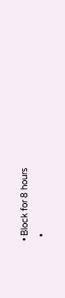• Block for 8 hours
  •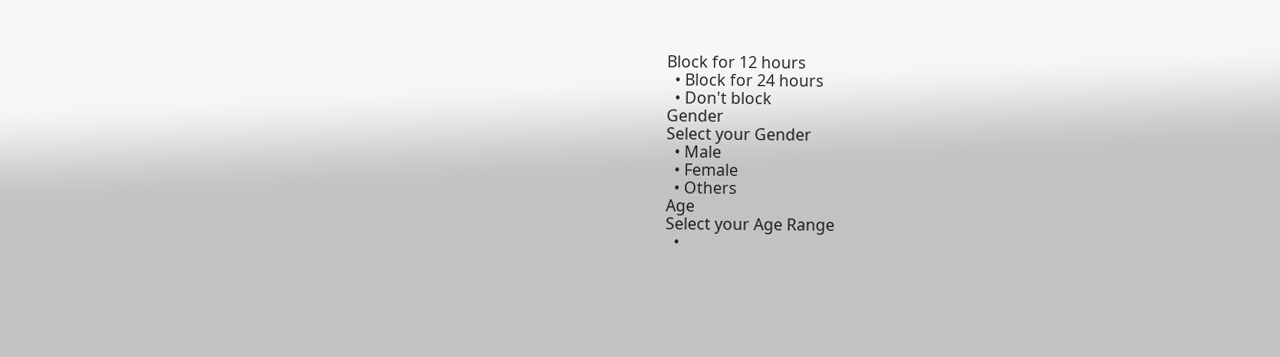Block for 12 hours
  • Block for 24 hours
  • Don't block
Gender
Select your Gender
  • Male
  • Female
  • Others
Age
Select your Age Range
  •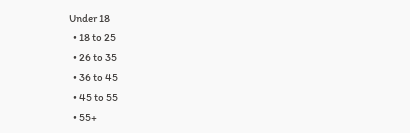Under 18
  • 18 to 25
  • 26 to 35
  • 36 to 45
  • 45 to 55
  • 55+